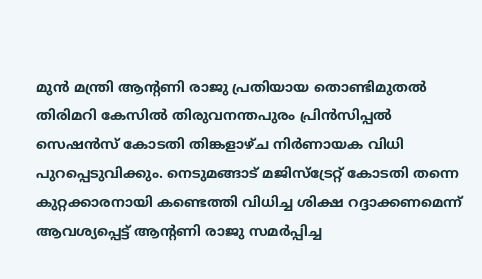മുൻ മന്ത്രി ആന്റണി രാജു പ്രതിയായ തൊണ്ടിമുതൽ തിരിമറി കേസിൽ തിരുവനന്തപുരം പ്രിൻസിപ്പൽ സെഷൻസ് കോടതി തിങ്കളാഴ്ച നിർണായക വിധി പുറപ്പെടുവിക്കും. നെടുമങ്ങാട് മജിസ്‌ട്രേറ്റ് കോടതി തന്നെ കുറ്റക്കാരനായി കണ്ടെത്തി വിധിച്ച ശിക്ഷ റദ്ദാക്കണമെന്ന് ആവശ്യപ്പെട്ട് ആന്റണി രാജു സമർപ്പിച്ച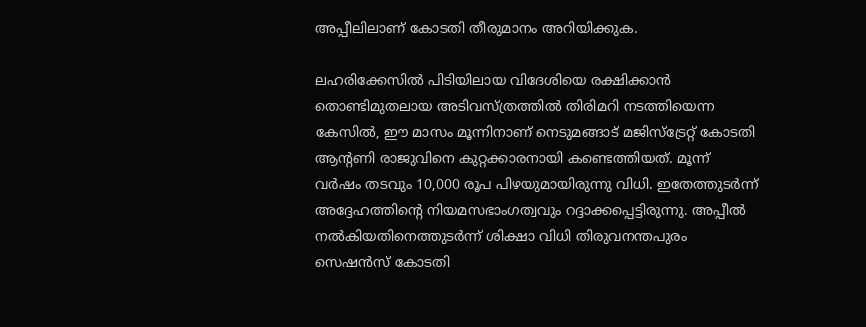അപ്പീലിലാണ് കോടതി തീരുമാനം അറിയിക്കുക.

ലഹരിക്കേസിൽ പിടിയിലായ വിദേശിയെ രക്ഷിക്കാൻ തൊണ്ടിമുതലായ അടിവസ്ത്രത്തിൽ തിരിമറി നടത്തിയെന്ന കേസിൽ, ഈ മാസം മൂന്നിനാണ് നെടുമങ്ങാട് മജിസ്‌ട്രേറ്റ് കോടതി ആന്റണി രാജുവിനെ കുറ്റക്കാരനായി കണ്ടെത്തിയത്. മൂന്ന് വർഷം തടവും 10,000 രൂപ പിഴയുമായിരുന്നു വിധി. ഇതേത്തുടർന്ന് അദ്ദേഹത്തിന്റെ നിയമസഭാംഗത്വവും റദ്ദാക്കപ്പെട്ടിരുന്നു. അപ്പീൽ നൽകിയതിനെത്തുടർന്ന് ശിക്ഷാ വിധി തിരുവനന്തപുരം സെഷൻസ് കോടതി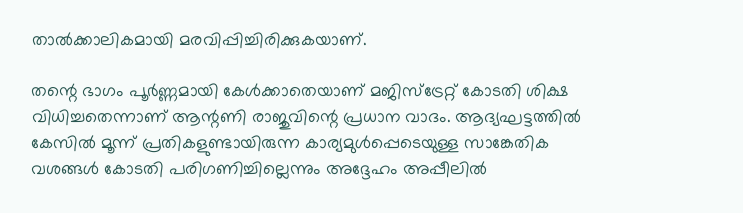താൽക്കാലികമായി മരവിപ്പിച്ചിരിക്കുകയാണ്.

തന്റെ ഭാഗം പൂർണ്ണമായി കേൾക്കാതെയാണ് മജിസ്‌ട്രേറ്റ് കോടതി ശിക്ഷ വിധിച്ചതെന്നാണ് ആന്റണി രാജുവിന്റെ പ്രധാന വാദം. ആദ്യഘട്ടത്തിൽ കേസിൽ മൂന്ന് പ്രതികളുണ്ടായിരുന്ന കാര്യമുൾപ്പെടെയുള്ള സാങ്കേതിക വശങ്ങൾ കോടതി പരിഗണിച്ചില്ലെന്നും അദ്ദേഹം അപ്പീലിൽ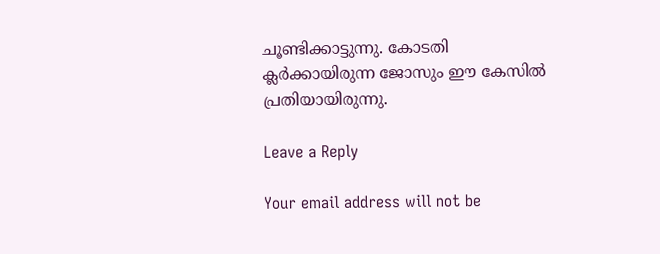ചൂണ്ടിക്കാട്ടുന്നു. കോടതി ക്ലർക്കായിരുന്ന ജോസും ഈ കേസിൽ പ്രതിയായിരുന്നു.

Leave a Reply

Your email address will not be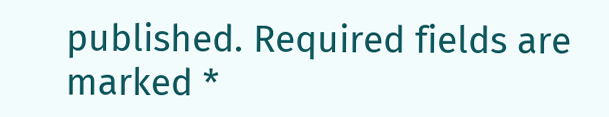published. Required fields are marked *